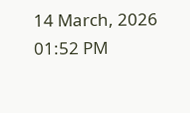14 March, 2026 01:52 PM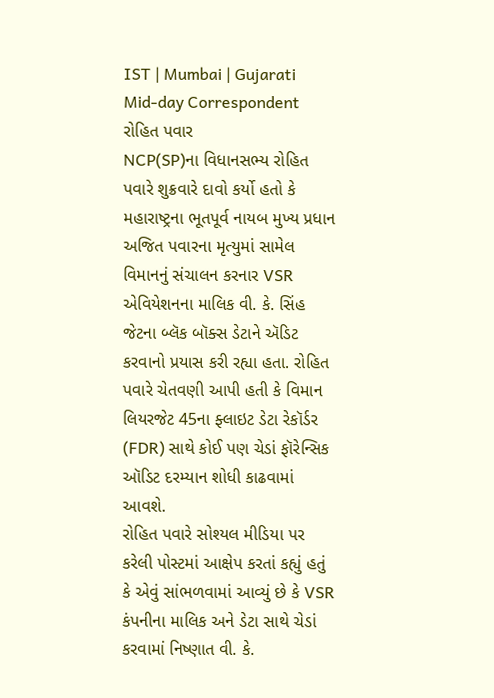IST | Mumbai | Gujarati Mid-day Correspondent
રોહિત પવાર
NCP(SP)ના વિધાનસભ્ય રોહિત પવારે શુક્રવારે દાવો કર્યો હતો કે મહારાષ્ટ્રના ભૂતપૂર્વ નાયબ મુખ્ય પ્રધાન અજિત પવારના મૃત્યુમાં સામેલ વિમાનનું સંચાલન કરનાર VSR એવિયેશનના માલિક વી. કે. સિંહ જેટના બ્લૅક બૉક્સ ડેટાને ઍડિટ કરવાનો પ્રયાસ કરી રહ્યા હતા. રોહિત પવારે ચેતવણી આપી હતી કે વિમાન લિયરજેટ 45ના ફ્લાઇટ ડેટા રેકૉર્ડર (FDR) સાથે કોઈ પણ ચેડાં ફૉરેન્સિક ઑડિટ દરમ્યાન શોધી કાઢવામાં આવશે.
રોહિત પવારે સોશ્યલ મીડિયા પર કરેલી પોસ્ટમાં આક્ષેપ કરતાં કહ્યું હતું કે એવું સાંભળવામાં આવ્યું છે કે VSR કંપનીના માલિક અને ડેટા સાથે ચેડાં કરવામાં નિષ્ણાત વી. કે.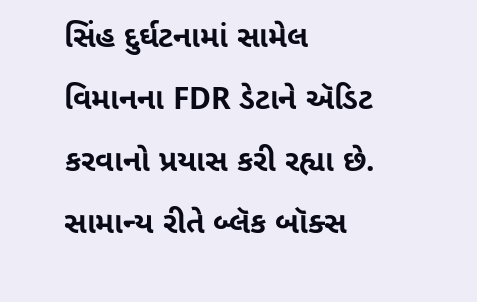સિંહ દુર્ઘટનામાં સામેલ વિમાનના FDR ડેટાને ઍડિટ કરવાનો પ્રયાસ કરી રહ્યા છે.
સામાન્ય રીતે બ્લૅક બૉક્સ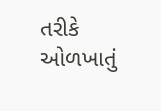તરીકે ઓળખાતું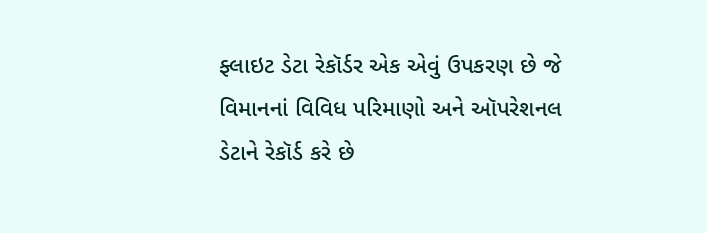ફ્લાઇટ ડેટા રેકૉર્ડર એક એવું ઉપકરણ છે જે વિમાનનાં વિવિધ પરિમાણો અને ઑપરેશનલ ડેટાને રેકૉર્ડ કરે છે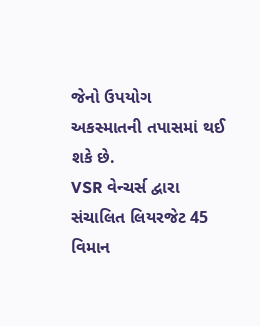જેનો ઉપયોગ અકસ્માતની તપાસમાં થઈ શકે છે.
VSR વેન્ચર્સ દ્વારા સંચાલિત લિયરજેટ 45 વિમાન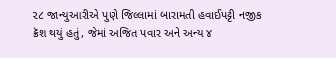૨૮ જાન્યુઆરીએ પુણે જિલ્લામાં બારામતી હવાઈપટ્ટી નજીક ક્રૅશ થયું હતું, જેમાં અજિત પવાર અને અન્ય ૪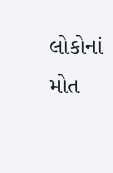લોકોનાં મોત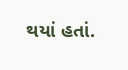થયાં હતાં.